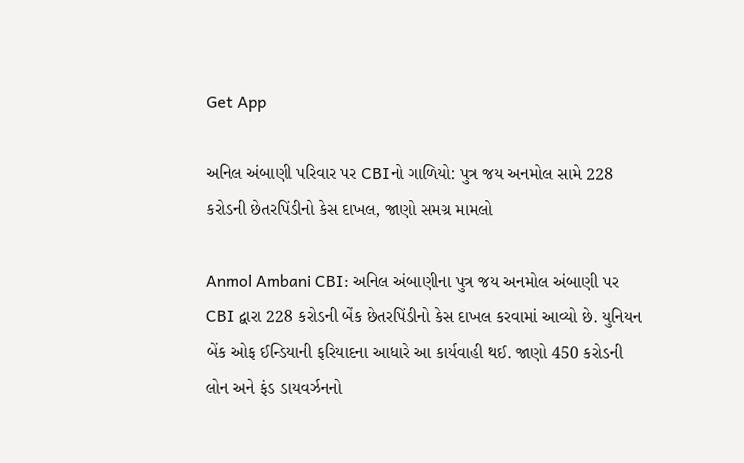Get App

અનિલ અંબાણી પરિવાર પર CBIનો ગાળિયો: પુત્ર જય અનમોલ સામે 228 કરોડની છેતરપિંડીનો કેસ દાખલ, જાણો સમગ્ર મામલો

Anmol Ambani CBI: અનિલ અંબાણીના પુત્ર જય અનમોલ અંબાણી પર CBI દ્વારા 228 કરોડની બેંક છેતરપિંડીનો કેસ દાખલ કરવામાં આવ્યો છે. યુનિયન બેંક ઓફ ઈન્ડિયાની ફરિયાદના આધારે આ કાર્યવાહી થઈ. જાણો 450 કરોડની લોન અને ફંડ ડાયવર્ઝનનો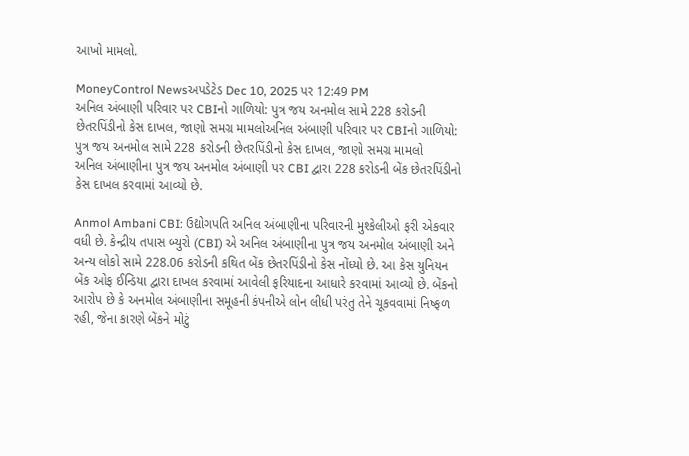આખો મામલો.

MoneyControl Newsઅપડેટેડ Dec 10, 2025 પર 12:49 PM
અનિલ અંબાણી પરિવાર પર CBIનો ગાળિયો: પુત્ર જય અનમોલ સામે 228 કરોડની છેતરપિંડીનો કેસ દાખલ, જાણો સમગ્ર મામલોઅનિલ અંબાણી પરિવાર પર CBIનો ગાળિયો: પુત્ર જય અનમોલ સામે 228 કરોડની છેતરપિંડીનો કેસ દાખલ, જાણો સમગ્ર મામલો
અનિલ અંબાણીના પુત્ર જય અનમોલ અંબાણી પર CBI દ્વારા 228 કરોડની બેંક છેતરપિંડીનો કેસ દાખલ કરવામાં આવ્યો છે.

Anmol Ambani CBI: ઉદ્યોગપતિ અનિલ અંબાણીના પરિવારની મુશ્કેલીઓ ફરી એકવાર વધી છે. કેન્દ્રીય તપાસ બ્યુરો (CBI) એ અનિલ અંબાણીના પુત્ર જય અનમોલ અંબાણી અને અન્ય લોકો સામે 228.06 કરોડની કથિત બેંક છેતરપિંડીનો કેસ નોંધ્યો છે. આ કેસ યુનિયન બેંક ઓફ ઈન્ડિયા દ્વારા દાખલ કરવામાં આવેલી ફરિયાદના આધારે કરવામાં આવ્યો છે. બેંકનો આરોપ છે કે અનમોલ અંબાણીના સમૂહની કંપનીએ લોન લીધી પરંતુ તેને ચૂકવવામાં નિષ્ફળ રહી, જેના કારણે બેંકને મોટું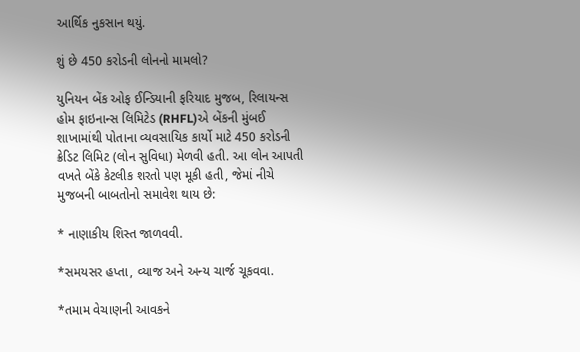આર્થિક નુકસાન થયું.

શું છે 450 કરોડની લોનનો મામલો?

યુનિયન બેંક ઓફ ઈન્ડિયાની ફરિયાદ મુજબ, રિલાયન્સ હોમ ફાઇનાન્સ લિમિટેડ (RHFL)એ બેંકની મુંબઈ શાખામાંથી પોતાના વ્યવસાયિક કાર્યો માટે 450 કરોડની ક્રેડિટ લિમિટ (લોન સુવિધા) મેળવી હતી. આ લોન આપતી વખતે બેંકે કેટલીક શરતો પણ મૂકી હતી, જેમાં નીચે મુજબની બાબતોનો સમાવેશ થાય છે:

* નાણાકીય શિસ્ત જાળવવી.

*સમયસર હપ્તા, વ્યાજ અને અન્ય ચાર્જ ચૂકવવા.

*તમામ વેચાણની આવકને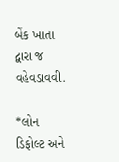બેંક ખાતા દ્વારા જ વહેવડાવવી.

*લોન ડિફોલ્ટ અને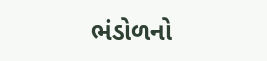ભંડોળનો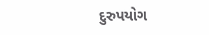દુરુપયોગ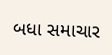બધા સમાચાર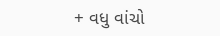+ વધુ વાંચો